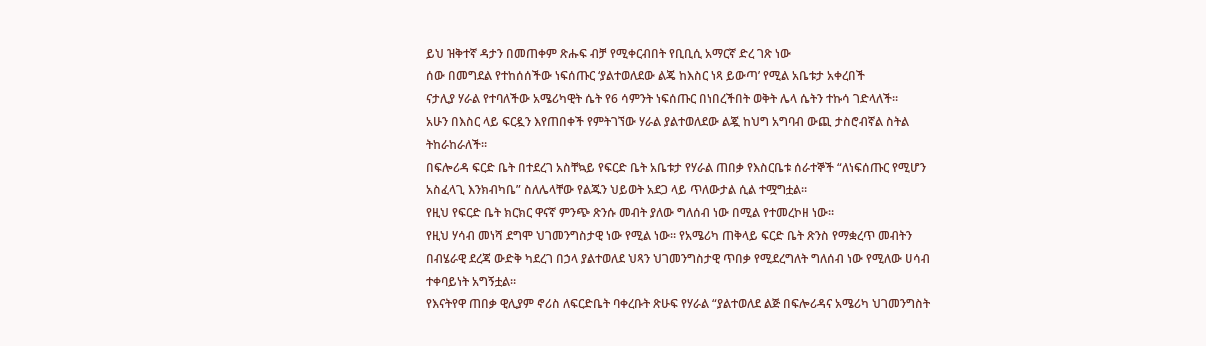ይህ ዝቅተኛ ዳታን በመጠቀም ጽሑፍ ብቻ የሚቀርብበት የቢቢሲ አማርኛ ድረ ገጽ ነው
ሰው በመግደል የተከሰሰችው ነፍሰጡር ‘ያልተወለደው ልጄ ከእስር ነጻ ይውጣ’ የሚል አቤቱታ አቀረበች
ናታሊያ ሃራል የተባለችው አሜሪካዊት ሴት የ6 ሳምንት ነፍሰጡር በነበረችበት ወቅት ሌላ ሴትን ተኩሳ ገድላለች።
አሁን በእስር ላይ ፍርዷን እየጠበቀች የምትገኘው ሃራል ያልተወለደው ልጇ ከህግ አግባብ ውጪ ታስሮብኛል ስትል ትከራከራለች።
በፍሎሪዳ ፍርድ ቤት በተደረገ አስቸኳይ የፍርድ ቤት አቤቱታ የሃራል ጠበቃ የእስርቤቱ ሰራተኞች “ለነፍሰጡር የሚሆን አስፈላጊ እንክብካቤ” ስለሌላቸው የልጁን ህይወት አደጋ ላይ ጥለውታል ሲል ተሟግቷል።
የዚህ የፍርድ ቤት ክርክር ዋናኛ ምንጭ ጽንሱ መብት ያለው ግለሰብ ነው በሚል የተመረኮዘ ነው።
የዚህ ሃሳብ መነሻ ደግሞ ህገመንግስታዊ ነው የሚል ነው። የአሜሪካ ጠቅላይ ፍርድ ቤት ጽንስ የማቋረጥ መብትን በብሄራዊ ደረጃ ውድቅ ካደረገ በኃላ ያልተወለደ ህጻን ህገመንግስታዊ ጥበቃ የሚደረግለት ግለሰብ ነው የሚለው ሀሳብ ተቀባይነት አግኝቷል።
የእናትየዋ ጠበቃ ዊሊያም ኖሪስ ለፍርድቤት ባቀረቡት ጽሁፍ የሃራል “ያልተወለደ ልጅ በፍሎሪዳና አሜሪካ ህገመንግስት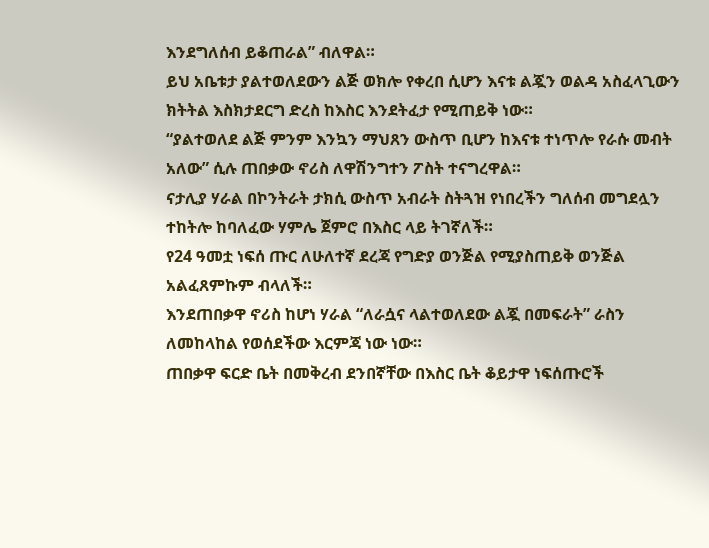እንደግለሰብ ይቆጠራል” ብለዋል።
ይህ አቤቱታ ያልተወለደውን ልጅ ወክሎ የቀረበ ሲሆን እናቱ ልጇን ወልዳ አስፈላጊውን ክትትል እስክታደርግ ድረስ ከእስር እንደትፈታ የሚጠይቅ ነው።
“ያልተወለደ ልጅ ምንም እንኳን ማህጸን ውስጥ ቢሆን ከእናቱ ተነጥሎ የራሱ መብት አለው” ሲሉ ጠበቃው ኖሪስ ለዋሽንግተን ፖስት ተናግረዋል።
ናታሊያ ሃራል በኮንትራት ታክሲ ውስጥ አብራት ስትጓዝ የነበረችን ግለሰብ መግደሏን ተከትሎ ከባለፈው ሃምሌ ጀምሮ በእስር ላይ ትገኛለች።
የ24 ዓመቷ ነፍሰ ጡር ለሁለተኛ ደረጃ የግድያ ወንጅል የሚያስጠይቅ ወንጅል አልፈጸምኩም ብላለች።
እንደጠበቃዋ ኖሪስ ከሆነ ሃራል “ለራሷና ላልተወለደው ልጇ በመፍራት” ራስን ለመከላከል የወሰደችው እርምጃ ነው ነው።
ጠበቃዋ ፍርድ ቤት በመቅረብ ደንበኛቸው በእስር ቤት ቆይታዋ ነፍሰጡሮች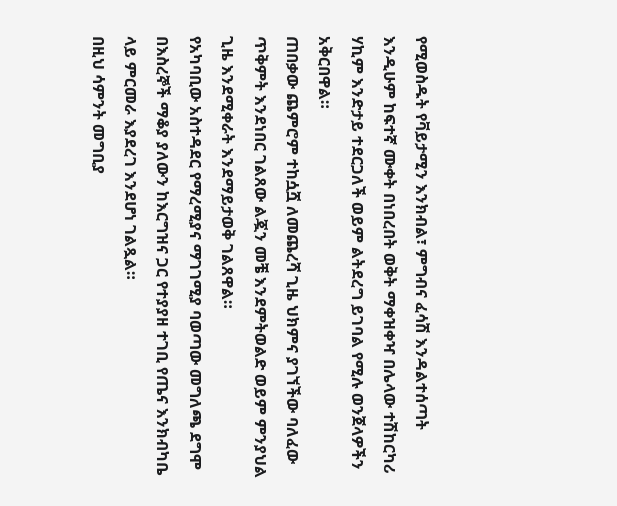የሚወስዱት የቫይታሚን እንክብል፣ ምግብና ፈሳሽ እንዳልተሰጣት እንዲሁም ከፍተኛ ሙቀት በነበረበት ወቅት ማቀዝቀዣ በሌላው ተሽከርካሪ ሃኪም እንድታይ ተደርጋለች ወይም ልትደረግ ይገባል የሚሉ ወንጀላዎችን አቅርበዋል።
ጠበቃው ጨምሮም ተከሷሿ ለመጨረሻ ጊዜ ህክምና ያገኘችው ባለፈው ጥቅምት እንደነበር ገልጸው ልጇን መቼ እንደምትወልድ ወይም ምንያህል ጊዜ እንደሚቀራት እንደማይታወቅ ገልጸዋል።
የአካባቢው አስተዳደር የማረሚያና ማገገሚያ ባወጣው መግለጫ ደግሞ በእስረኞች ማቆያ ያለውን ከእርግዝና ጋር የተያያዘ ተገቢ የጤና እንክብካቤ ላይ ምርመራ እያደረገ እንደሆነ ገልጿል።
በዚህ ሳምንት መግቢያ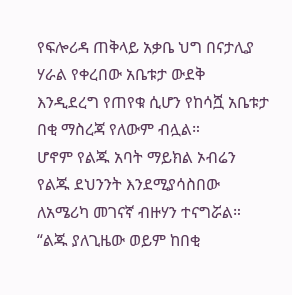የፍሎሪዳ ጠቅላይ አቃቤ ህግ በናታሊያ ሃራል የቀረበው አቤቱታ ውደቅ እንዲደረግ የጠየቁ ሲሆን የከሳሿ አቤቱታ በቂ ማስረጃ የለውም ብሏል።
ሆኖም የልጁ አባት ማይክል ኦብሬን የልጁ ደህንንት እንደሚያሳስበው ለአሜሪካ መገናኛ ብዙሃን ተናግሯል።
“ልጁ ያለጊዜው ወይም ከበቂ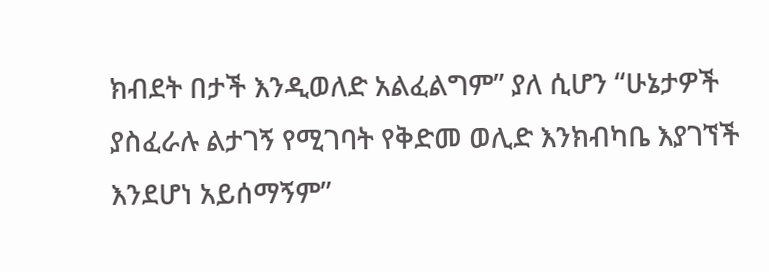ክብደት በታች እንዲወለድ አልፈልግም” ያለ ሲሆን “ሁኔታዎች ያስፈራሉ ልታገኝ የሚገባት የቅድመ ወሊድ እንክብካቤ እያገኘች እንደሆነ አይሰማኝም”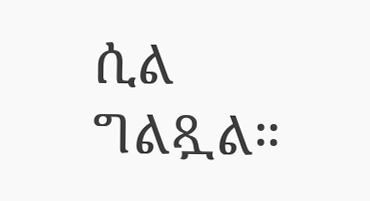ሲል ግልጿል።